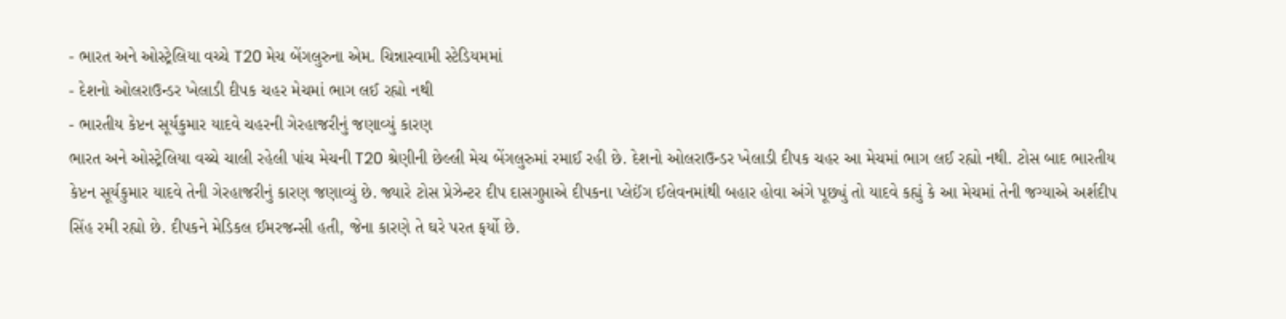- ભારત અને ઓસ્ટ્રેલિયા વચ્ચે T20 મેચ બેંગલુરુના એમ. ચિન્નાસ્વામી સ્ટેડિયમમાં
- દેશનો ઓલરાઉન્ડર ખેલાડી દીપક ચહર મેચમાં ભાગ લઈ રહ્યો નથી
- ભારતીય કેપ્ટન સૂર્યકુમાર યાદવે ચહરની ગેરહાજરીનું જણાવ્યું કારણ
ભારત અને ઓસ્ટ્રેલિયા વચ્ચે ચાલી રહેલી પાંચ મેચની T20 શ્રેણીની છેલ્લી મેચ બેંગલુરુમાં રમાઈ રહી છે. દેશનો ઓલરાઉન્ડર ખેલાડી દીપક ચહર આ મેચમાં ભાગ લઈ રહ્યો નથી. ટોસ બાદ ભારતીય કેપ્ટન સૂર્યકુમાર યાદવે તેની ગેરહાજરીનું કારણ જણાવ્યું છે. જ્યારે ટોસ પ્રેઝેન્ટર દીપ દાસગુપ્તાએ દીપકના પ્લેઈંગ ઈલેવનમાંથી બહાર હોવા અંગે પૂછ્યું તો યાદવે કહ્યું કે આ મેચમાં તેની જગ્યાએ અર્શદીપ સિંહ રમી રહ્યો છે. દીપકને મેડિકલ ઈમરજન્સી હતી, જેના કારણે તે ઘરે પરત ફર્યો છે.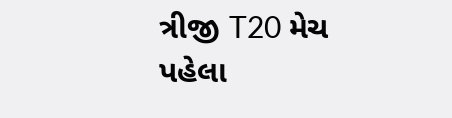ત્રીજી T20 મેચ પહેલા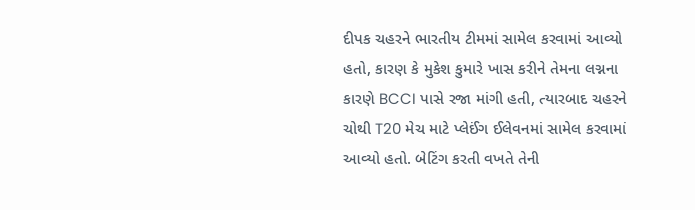દીપક ચહરને ભારતીય ટીમમાં સામેલ કરવામાં આવ્યો હતો, કારણ કે મુકેશ કુમારે ખાસ કરીને તેમના લગ્નના કારણે BCCI પાસે રજા માંગી હતી, ત્યારબાદ ચહરને ચોથી T20 મેચ માટે પ્લેઈંગ ઈલેવનમાં સામેલ કરવામાં આવ્યો હતો. બેટિંગ કરતી વખતે તેની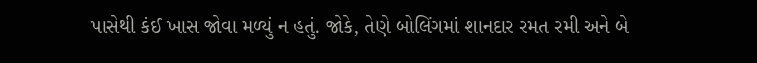પાસેથી કંઈ ખાસ જોવા મળ્યું ન હતું. જોકે, તેણે બોલિંગમાં શાનદાર રમત રમી અને બે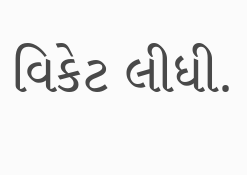વિકેટ લીધી.